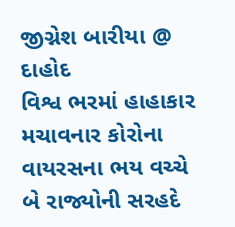જીગ્નેશ બારીયા @ દાહોદ
વિશ્વ ભરમાં હાહાકાર મચાવનાર કોરોના વાયરસના ભય વચ્ચે બે રાજ્યોની સરહદે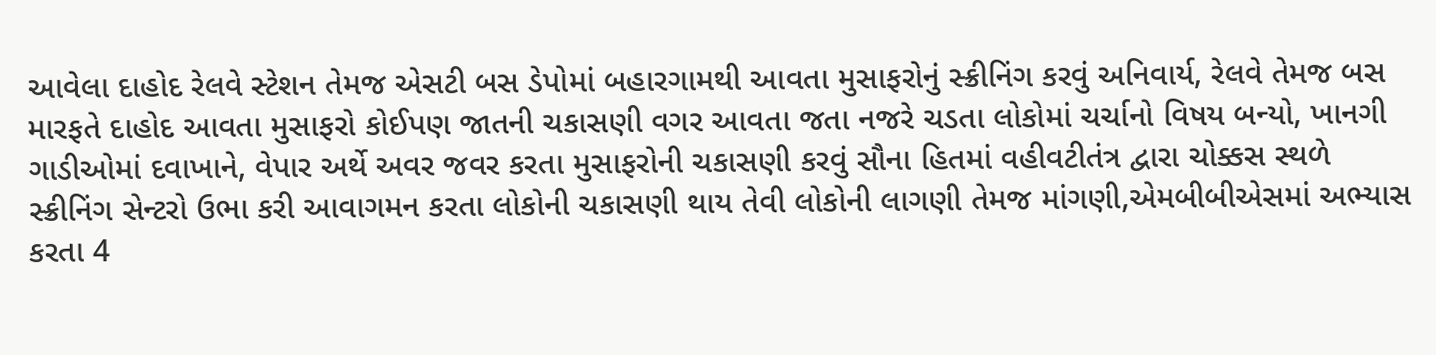આવેલા દાહોદ રેલવે સ્ટેશન તેમજ એસટી બસ ડેપોમાં બહારગામથી આવતા મુસાફરોનું સ્ક્રીનિંગ કરવું અનિવાર્ય, રેલવે તેમજ બસ મારફતે દાહોદ આવતા મુસાફરો કોઈપણ જાતની ચકાસણી વગર આવતા જતા નજરે ચડતા લોકોમાં ચર્ચાનો વિષય બન્યો, ખાનગી ગાડીઓમાં દવાખાને, વેપાર અર્થે અવર જવર કરતા મુસાફરોની ચકાસણી કરવું સૌના હિતમાં વહીવટીતંત્ર દ્વારા ચોક્કસ સ્થળે સ્ક્રીનિંગ સેન્ટરો ઉભા કરી આવાગમન કરતા લોકોની ચકાસણી થાય તેવી લોકોની લાગણી તેમજ માંગણી,એમબીબીએસમાં અભ્યાસ કરતા 4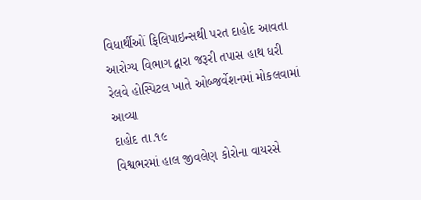વિધાર્થીઓં ફિલિપાઇન્સથી પરત દાહોદ આવતા આરોગ્ય વિભાગ દ્વારા જરૂરી તપાસ હાથ ધરી રેલવે હોસ્પિટલ ખાતે ઓબ્જર્વેશનમાં મોકલવામાં આવ્યા
દાહોદ તા.૧૯
વિશ્વભરમાં હાલ જીવલેણ કોરોના વાયરસે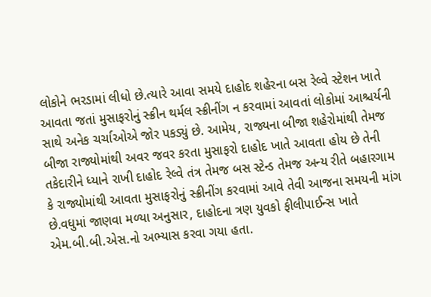લોકોને ભરડામાં લીધો છે.ત્યારે આવા સમયે દાહોદ શહેરના બસ રેલ્વે સ્ટેશન ખાતે આવતા જતાં મુસાફરોનું સ્ક્રીન થર્મલ સ્ક્રીનીંગ ન કરવામાં આવતાં લોકોમાં આશ્ચર્યની સાથે અનેક ચર્ચાઓએ જોર પકડ્યું છે. આમેય, રાજ્યના બીજા શહેરોમાંથી તેમજ બીજા રાજ્યોમાંથી અવર જવર કરતા મુસાફરો દાહોદ ખાતે આવતા હોય છે તેની તકેદારીને ધ્યાને રાખી દાહોદ રેલ્વે તંત્ર તેમજ બસ સ્ટેન્ડ તેમજ અન્ય રીતે બહારગામ કે રાજ્યોમાંથી આવતા મુસાફરોનું સ્ક્રીનીંગ કરવામાં આવે તેવી આજના સમયની માંગ છે.વધુમાં જાણવા મળ્યા અનુસાર, દાહોદના ત્રણ યુવકો ફીલીપાઈન્સ ખાતે એમ.બી.બી.એસ.નો અભ્યાસ કરવા ગયા હતા.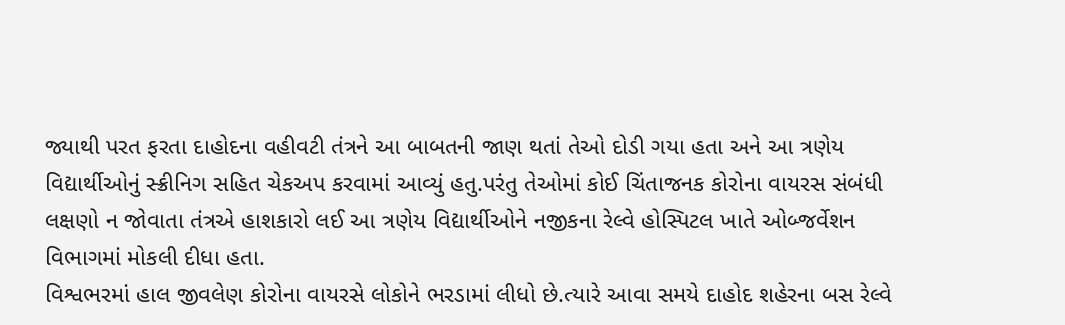જ્યાથી પરત ફરતા દાહોદના વહીવટી તંત્રને આ બાબતની જાણ થતાં તેઓ દોડી ગયા હતા અને આ ત્રણેય વિદ્યાર્થીઓનું સ્ક્રીનિગ સહિત ચેકઅપ કરવામાં આવ્યું હતુ.પરંતુ તેઓમાં કોઈ ચિંતાજનક કોરોના વાયરસ સંબંધી લક્ષણો ન જોવાતા તંત્રએ હાશકારો લઈ આ ત્રણેય વિદ્યાર્થીઓને નજીકના રેલ્વે હોસ્પિટલ ખાતે ઓબ્જર્વેશન વિભાગમાં મોકલી દીધા હતા.
વિશ્વભરમાં હાલ જીવલેણ કોરોના વાયરસે લોકોને ભરડામાં લીધો છે.ત્યારે આવા સમયે દાહોદ શહેરના બસ રેલ્વે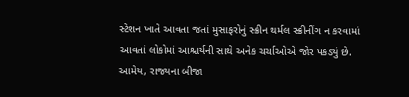સ્ટેશન ખાતે આવતા જતાં મુસાફરોનું સ્ક્રીન થર્મલ સ્ક્રીનીંગ ન કરવામાં આવતાં લોકોમાં આશ્ચર્યની સાથે અનેક ચર્ચાઓએ જોર પકડ્યું છે. આમેય, રાજ્યના બીજા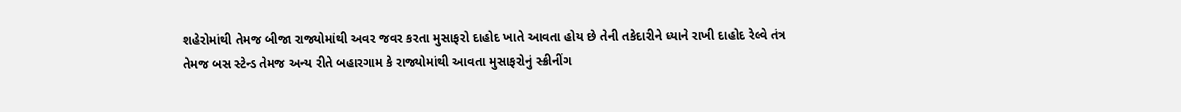શહેરોમાંથી તેમજ બીજા રાજ્યોમાંથી અવર જવર કરતા મુસાફરો દાહોદ ખાતે આવતા હોય છે તેની તકેદારીને ધ્યાને રાખી દાહોદ રેલ્વે તંત્ર તેમજ બસ સ્ટેન્ડ તેમજ અન્ય રીતે બહારગામ કે રાજ્યોમાંથી આવતા મુસાફરોનું સ્ક્રીનીંગ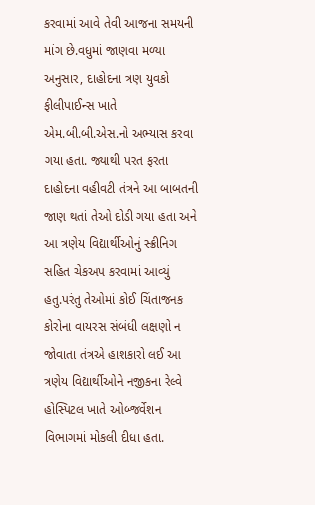કરવામાં આવે તેવી આજના સમયની માંગ છે.વધુમાં જાણવા મળ્યા અનુસાર, દાહોદના ત્રણ યુવકો ફીલીપાઈન્સ ખાતે એમ.બી.બી.એસ.નો અભ્યાસ કરવા ગયા હતા. જ્યાથી પરત ફરતા દાહોદના વહીવટી તંત્રને આ બાબતની જાણ થતાં તેઓ દોડી ગયા હતા અને આ ત્રણેય વિદ્યાર્થીઓનું સ્ક્રીનિગ સહિત ચેકઅપ કરવામાં આવ્યું હતુ.પરંતુ તેઓમાં કોઈ ચિંતાજનક કોરોના વાયરસ સંબંધી લક્ષણો ન જોવાતા તંત્રએ હાશકારો લઈ આ ત્રણેય વિદ્યાર્થીઓને નજીકના રેલ્વે હોસ્પિટલ ખાતે ઓબ્જર્વેશન વિભાગમાં મોકલી દીધા હતા.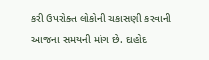કરી ઉપરોક્ત લોકોની ચકાસણી કરવાની આજના સમયની માંગ છે. દાહોદ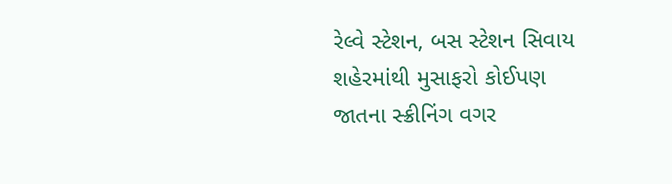રેલ્વે સ્ટેશન, બસ સ્ટેશન સિવાય શહેરમાંથી મુસાફરો કોઈપણ જાતના સ્ક્રીનિંગ વગર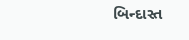બિન્દાસ્ત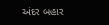અંદર બહાર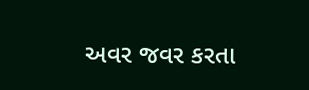અવર જવર કરતા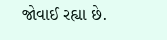જોવાઈ રહ્યા છે.